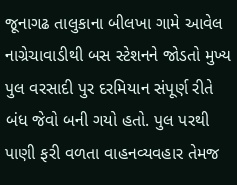જૂનાગઢ તાલુકાના બીલખા ગામે આવેલ નાગ્રેચાવાડીથી બસ સ્ટેશનને જોડતો મુખ્ય પુલ વરસાદી પુર દરમિયાન સંપૂર્ણ રીતે બંધ જેવો બની ગયો હતો. પુલ પરથી પાણી ફરી વળતા વાહનવ્યવહાર તેમજ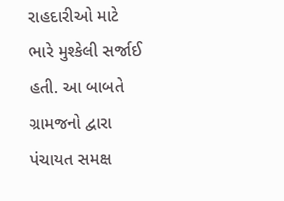રાહદારીઓ માટે ભારે મુશ્કેલી સર્જાઈ હતી. આ બાબતે ગ્રામજનો દ્વારા પંચાયત સમક્ષ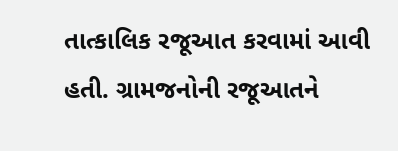તાત્કાલિક રજૂઆત કરવામાં આવી હતી. ગ્રામજનોની રજૂઆતને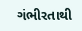ગંભીરતાથી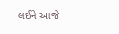લઈને આજે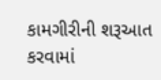કામગીરીની શરૂઆત કરવામાં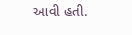આવી હતી.